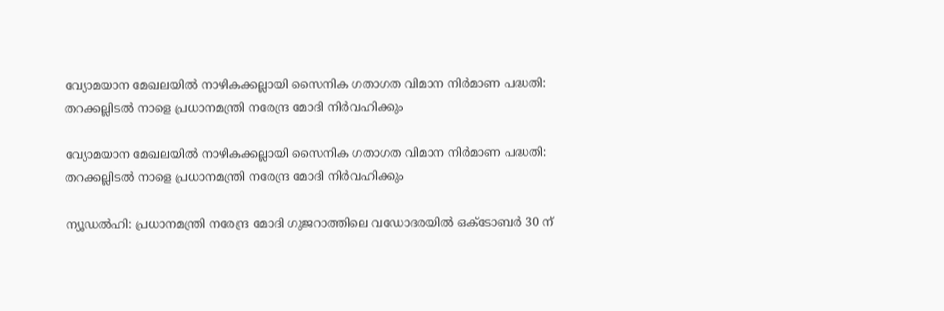വ്യോമയാന മേഖലയിൽ നാഴികക്കല്ലായി സൈനിക ഗതാഗത വിമാന നിർമാണ പദ്ധതി: തറക്കല്ലിടൽ നാളെ പ്രധാനമന്ത്രി നരേന്ദ്ര മോദി നിർവഹിക്കും

വ്യോമയാന മേഖലയിൽ നാഴികക്കല്ലായി സൈനിക ഗതാഗത വിമാന നിർമാണ പദ്ധതി: തറക്കല്ലിടൽ നാളെ പ്രധാനമന്ത്രി നരേന്ദ്ര മോദി നിർവഹിക്കും

ന്യൂഡൽഹി: പ്രധാനമന്ത്രി നരേന്ദ്ര മോദി ഗുജറാത്തിലെ വഡോദരയിൽ ഒക്ടോബർ 30 ന്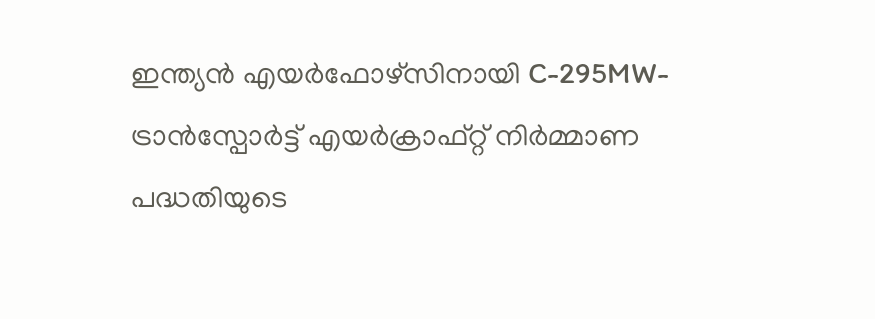ഇന്ത്യൻ എയർഫോഴ്സിനായി C-295MW- ട്രാൻസ്പോർട്ട് എയർക്രാഫ്റ്റ് നിർമ്മാണ പദ്ധതിയുടെ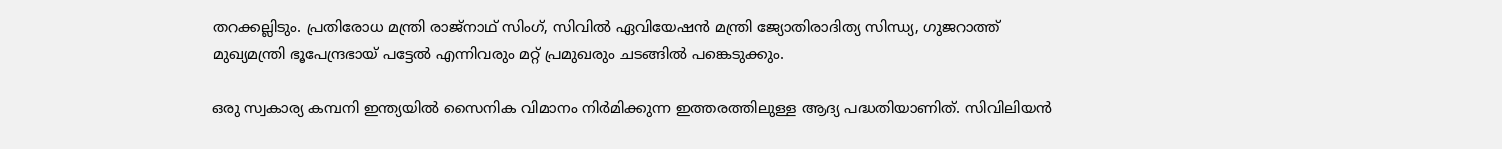തറക്കല്ലിടും. പ്രതിരോധ മന്ത്രി രാജ്‌നാഥ് സിംഗ്, സിവിൽ ഏവിയേഷൻ മന്ത്രി ജ്യോതിരാദിത്യ സിന്ധ്യ, ഗുജറാത്ത് മുഖ്യമന്ത്രി ഭൂപേന്ദ്രഭായ് പട്ടേൽ എന്നിവരും മറ്റ് പ്രമുഖരും ചടങ്ങിൽ പങ്കെടുക്കും.

ഒരു സ്വകാര്യ കമ്പനി ഇന്ത്യയിൽ സൈനിക വിമാനം നിർമിക്കുന്ന ഇത്തരത്തിലുള്ള ആദ്യ പദ്ധതിയാണിത്. സിവിലിയൻ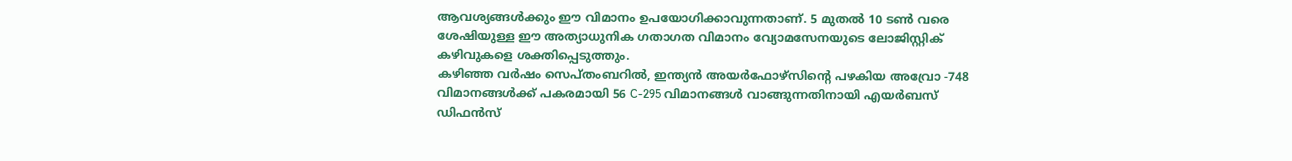ആവശ്യങ്ങൾക്കും ഈ വിമാനം ഉപയോഗിക്കാവുന്നതാണ്. 5 മുതൽ 10 ടൺ വരെ ശേഷിയുള്ള ഈ അത്യാധുനിക ഗതാഗത വിമാനം വ്യോമസേനയുടെ ലോജിസ്റ്റിക് കഴിവുകളെ ശക്തിപ്പെടുത്തും.
കഴിഞ്ഞ വർഷം സെപ്തംബറിൽ, ഇന്ത്യൻ അയർഫോഴ്സിന്റെ പഴകിയ അവ്രോ -748 വിമാനങ്ങൾക്ക് പകരമായി 56 C-295 വിമാനങ്ങൾ വാങ്ങുന്നതിനായി എയർബസ് ഡിഫൻസ്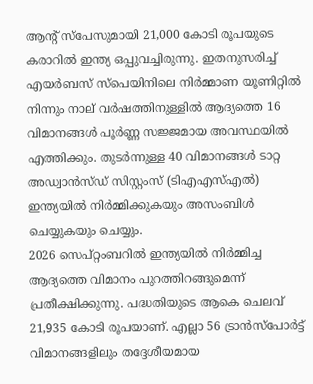ആന്റ് സ്‌പേസുമായി 21,000 കോടി രൂപയുടെ കരാറിൽ ഇന്ത്യ ഒപ്പുവച്ചിരുന്നു. ഇതനുസരിച്ച് എയർബസ് സ്പെയിനിലെ നിർമ്മാണ യൂണിറ്റിൽ നിന്നും നാല് വർഷത്തിനുള്ളിൽ ആദ്യത്തെ 16 വിമാനങ്ങൾ പൂർണ്ണ സജ്ജമായ അവസ്ഥയിൽ എത്തിക്കും. തുടർന്നുള്ള 40 വിമാനങ്ങൾ ടാറ്റ അഡ്വാൻസ്ഡ് സിസ്റ്റംസ് (ടിഎഎസ്എൽ) ഇന്ത്യയിൽ നിർമ്മിക്കുകയും അസംബിൾ ചെയ്യുകയും ചെയ്യും.
2026 സെപ്റ്റംബറിൽ ഇന്ത്യയിൽ നിർമ്മിച്ച ആദ്യത്തെ വിമാനം പുറത്തിറങ്ങുമെന്ന് പ്രതീക്ഷിക്കുന്നു. പദ്ധതിയുടെ ആകെ ചെലവ് 21,935 കോടി രൂപയാണ്. എല്ലാ 56 ട്രാൻസ്പോർട്ട് വിമാനങ്ങളിലും തദ്ദേശീയമായ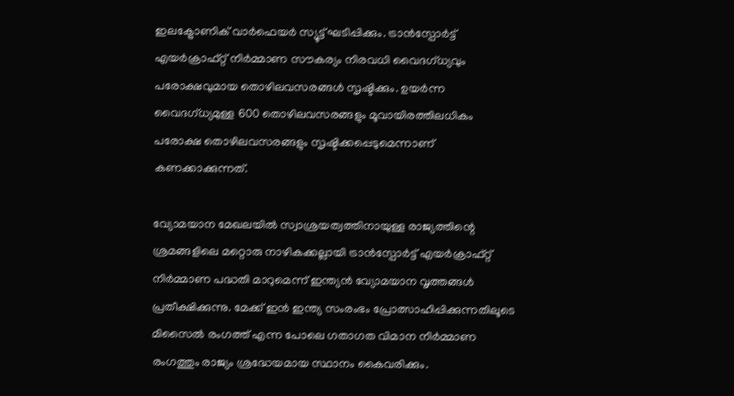ഇലക്ട്രോണിക് വാർഫെയർ സ്യൂട്ട് ഘടിപ്പിക്കും. ട്രാൻസ്പോർട്ട് എയർക്രാഫ്റ്റ് നിർമ്മാണ സൗകര്യം നിരവധി വൈദഗ്ധ്യവും പരോക്ഷവുമായ തൊഴിലവസരങ്ങൾ സൃഷ്ടിക്കും. ഉയർന്ന വൈദഗ്ധ്യമുള്ള 600 തൊഴിലവസരങ്ങളും മൂവായിരത്തിലധികം പരോക്ഷ തൊഴിലവസരങ്ങളും സൃഷ്ടിക്കപ്പെടുമെന്നാണ് കണക്കാക്കുന്നത്.

വ്യോമയാന മേഖലയിൽ സ്വാശ്രയത്വത്തിനായുള്ള രാജ്യത്തിന്റെ ശ്രമങ്ങളിലെ മറ്റൊരു നാഴികക്കല്ലായി ട്രാൻസ്പോർട്ട് എയർക്രാഫ്റ്റ് നിർമ്മാണ പദ്ധതി മാറുമെന്ന് ഇന്ത്യൻ വ്യോമയാന വൃത്തങ്ങൾ പ്രതീക്ഷിക്കുന്നു. മേക്ക് ഇൻ ഇന്ത്യ സംരംഭം പ്രോത്സാഹിപ്പിക്കുന്നതിലൂടെ മിസൈൽ രംഗത്ത് എന്ന പോലെ ഗതാഗത വിമാന നിർമ്മാണ രംഗത്തും രാജ്യം ശ്രദ്ധേയമായ സ്ഥാനം കൈവരിക്കും.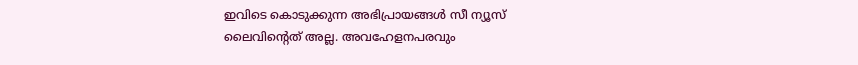ഇവിടെ കൊടുക്കുന്ന അഭിപ്രായങ്ങള്‍ സീ ന്യൂസ് ലൈവിന്റെത് അല്ല. അവഹേളനപരവും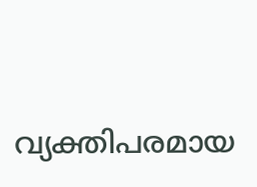വ്യക്തിപരമായ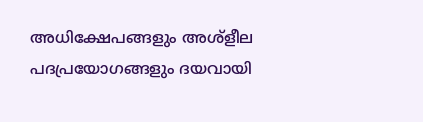അധിക്ഷേപങ്ങളും അശ്‌ളീല പദപ്രയോഗങ്ങളും ദയവായി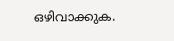ഒഴിവാക്കുക.